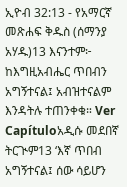ኢዮብ 32:13 - የአማርኛ መጽሐፍ ቅዱስ (ሰማንያ አሃዱ)13 እናንተም፦ ከእግዚአብሔር ጥበብን አግኝተናል፤ አብዝተናልም እንዳትሉ ተጠንቀቁ። Ver Capítuloአዲሱ መደበኛ ትርጒም13 ‘እኛ ጥበብ አግኝተናል፤ ሰው ሳይሆን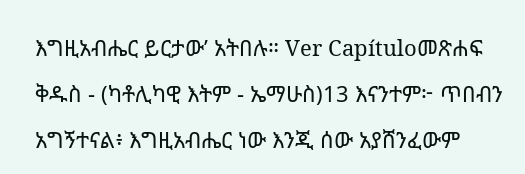እግዚአብሔር ይርታው’ አትበሉ። Ver Capítuloመጽሐፍ ቅዱስ - (ካቶሊካዊ እትም - ኤማሁስ)13 እናንተም፦ ጥበብን አግኝተናል፥ እግዚአብሔር ነው እንጂ ሰው አያሸንፈውም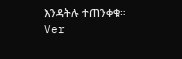እንዳትሉ ተጠንቀቁ። Ver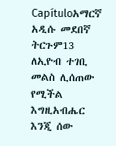Capítuloአማርኛ አዲሱ መደበኛ ትርጉም13 ለኢዮብ ተገቢ መልስ ሊሰጠው የሚችል እግዚአብሔር እንጂ ሰው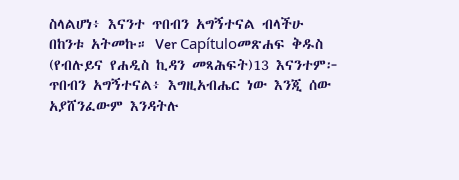ስላልሆነ፥ እናንተ ጥበብን አግኝተናል ብላችሁ በከንቱ አትመኩ። Ver Capítuloመጽሐፍ ቅዱስ (የብሉይና የሐዲስ ኪዳን መጻሕፍት)13 እናንተም፦ ጥበብን አግኝተናል፥ እግዚአብሔር ነው እንጂ ሰው አያሸንፈውም እንዳትሉ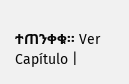ተጠንቀቁ። Ver Capítulo |